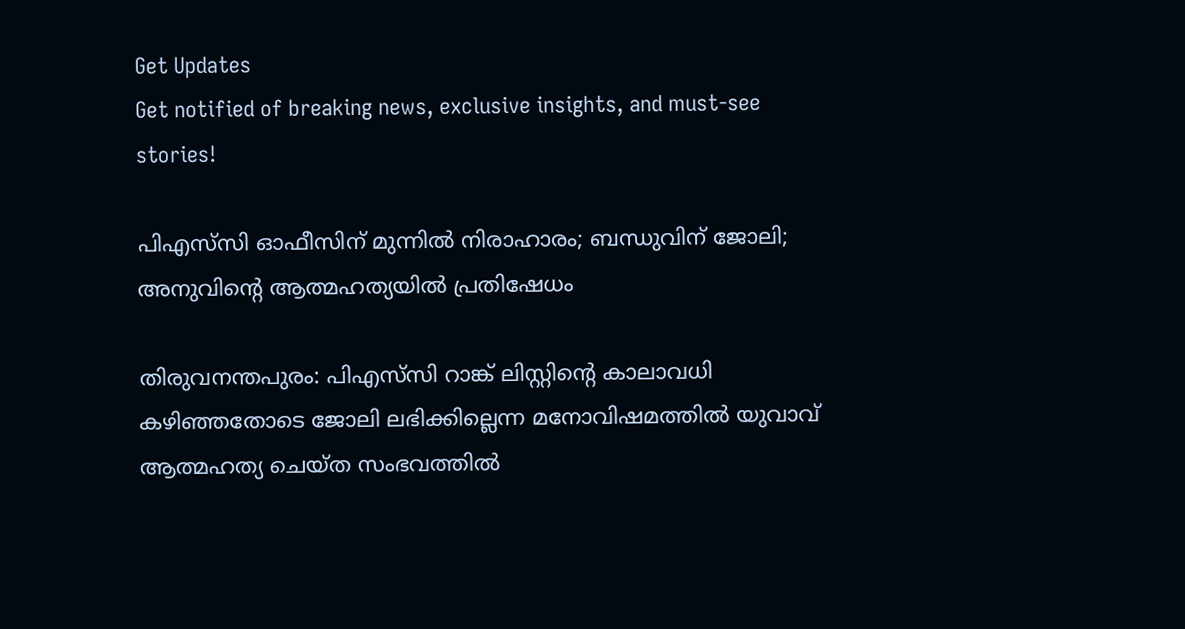Get Updates
Get notified of breaking news, exclusive insights, and must-see stories!

പിഎസ്‌സി ഓഫീസിന് മുന്നില്‍ നിരാഹാരം; ബന്ധുവിന് ജോലി; അനുവിന്റെ ആത്മഹത്യയില്‍ പ്രതിഷേധം

തിരുവനന്തപുരം: പിഎസ്‌സി റാങ്ക് ലിസ്റ്റിന്റെ കാലാവധി കഴിഞ്ഞതോടെ ജോലി ലഭിക്കില്ലെന്ന മനോവിഷമത്തില്‍ യുവാവ് ആത്മഹത്യ ചെയ്ത സംഭവത്തില്‍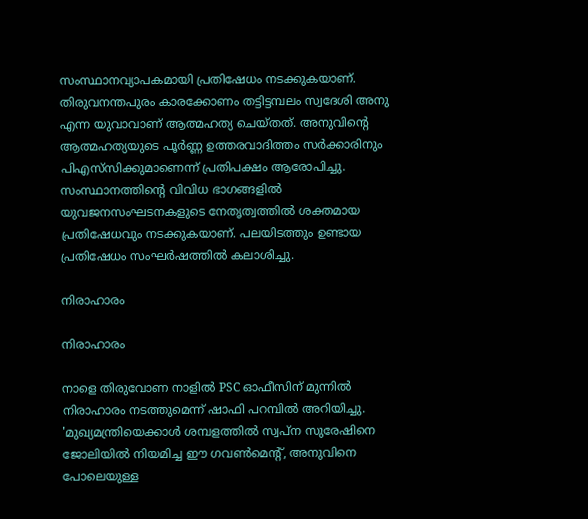സംസ്ഥാനവ്യാപകമായി പ്രതിഷേധം നടക്കുകയാണ്. തിരുവനന്തപുരം കാരക്കോണം തട്ടിട്ടമ്പലം സ്വദേശി അനു എന്ന യുവാവാണ് ആത്മഹത്യ ചെയ്തത്. അനുവിന്റെ ആത്മഹത്യയുടെ പൂര്‍ണ്ണ ഉത്തരവാദിത്തം സര്‍ക്കാരിനും പിഎസ്‌സിക്കുമാണെന്ന് പ്രതിപക്ഷം ആരോപിച്ചു. സംസ്ഥാനത്തിന്റെ വിവിധ ഭാഗങ്ങളില്‍ യുവജനസംഘടനകളുടെ നേതൃത്വത്തില്‍ ശക്തമായ പ്രതിഷേധവും നടക്കുകയാണ്. പലയിടത്തും ഉണ്ടായ പ്രതിഷേധം സംഘര്‍ഷത്തില്‍ കലാശിച്ചു.

നിരാഹാരം

നിരാഹാരം

നാളെ തിരുവോണ നാളില്‍ PSC ഓഫീസിന് മുന്നില്‍ നിരാഹാരം നടത്തുമെന്ന് ഷാഫി പറമ്പില്‍ അറിയിച്ചു. 'മുഖ്യമന്ത്രിയെക്കാള്‍ ശമ്പളത്തില്‍ സ്വപ്ന സുരേഷിനെ ജോലിയില്‍ നിയമിച്ച ഈ ഗവണ്‍മെന്റ്, അനുവിനെ പോലെയുള്ള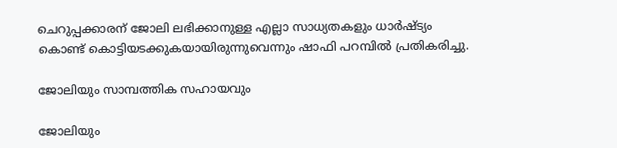ചെറുപ്പക്കാരന് ജോലി ലഭിക്കാനുള്ള എല്ലാ സാധ്യതകളും ധാര്‍ഷ്ട്യം കൊണ്ട് കൊട്ടിയടക്കുകയായിരുന്നുവെന്നും ഷാഫി പറമ്പില്‍ പ്രതികരിച്ചു.

ജോലിയും സാമ്പത്തിക സഹായവും

ജോലിയും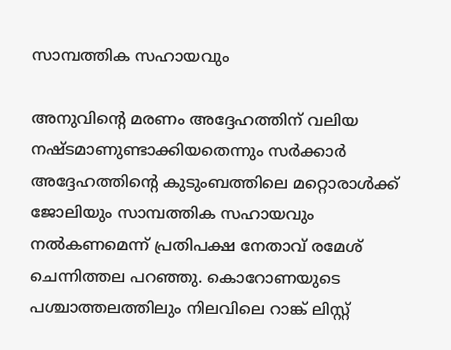സാമ്പത്തിക സഹായവും

അനുവിന്റെ മരണം അദ്ദേഹത്തിന് വലിയ നഷ്ടമാണുണ്ടാക്കിയതെന്നും സര്‍ക്കാര്‍ അദ്ദേഹത്തിന്റെ കുടുംബത്തിലെ മറ്റൊരാള്‍ക്ക് ജോലിയും സാമ്പത്തിക സഹായവും നല്‍കണമെന്ന് പ്രതിപക്ഷ നേതാവ് രമേശ് ചെന്നിത്തല പറഞ്ഞു. കൊറോണയുടെ പശ്ചാത്തലത്തിലും നിലവിലെ റാങ്ക് ലിസ്റ്റ്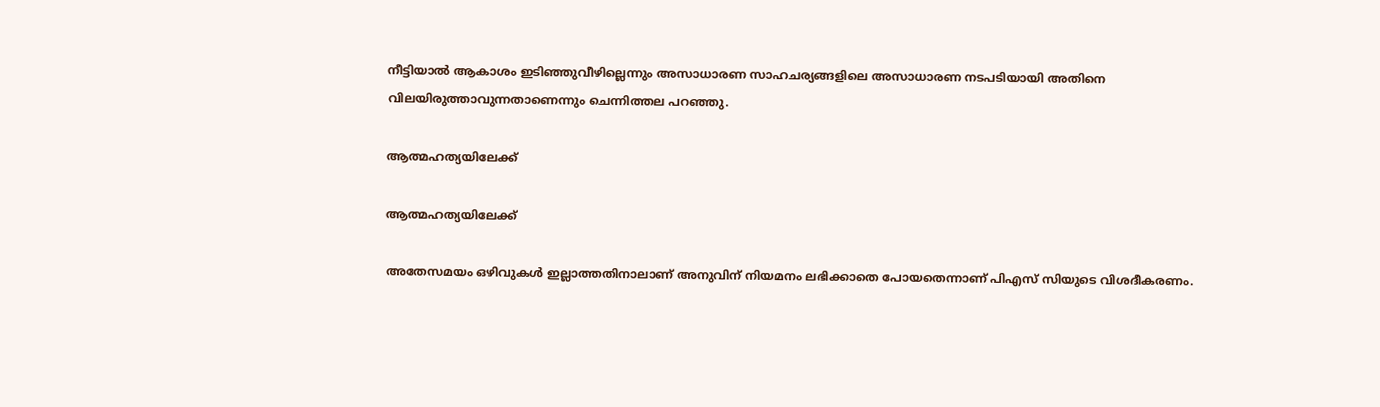നീട്ടിയാല്‍ ആകാശം ഇടിഞ്ഞുവീഴില്ലെന്നും അസാധാരണ സാഹചര്യങ്ങളിലെ അസാധാരണ നടപടിയായി അതിനെ വിലയിരുത്താവുന്നതാണെന്നും ചെന്നിത്തല പറഞ്ഞു.

ആത്മഹത്യയിലേക്ക്

ആത്മഹത്യയിലേക്ക്

അതേസമയം ഒഴിവുകള്‍ ഇല്ലാത്തതിനാലാണ് അനുവിന് നിയമനം ലഭിക്കാതെ പോയതെന്നാണ് പിഎസ് സിയുടെ വിശദീകരണം.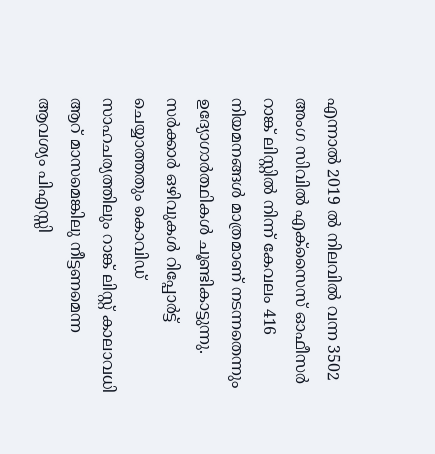എന്നാല്‍ 2019 ല്‍ നിലവില്‍ വന്ന 3502 അംഗ സിവില്‍ എക്‌സൈസ് ഓഫീസര്‍ റാങ്ക് ലിസ്റ്റില്‍ നിന്ന് കേവലം 416 നിയമനങ്ങള്‍ മാത്രമാണ് നടന്നതെന്നും ഉദ്യോഗാര്‍ത്ഥികള്‍ ചൂണ്ടികാട്ടുന്നു. സര്‍ക്കാര്‍ ഒഴിവുകള്‍ റിപ്പോര്‍ട്ട് ചെയ്യാത്തതും കൊവിഡ് സാഹചര്യത്തിലും റാങ്ക് ലിസ്റ്റ് കാലാവധി ആറ് മാസമെങ്കിലു നീട്ടണമെന്ന ആവശ്യം പിഎസ്സി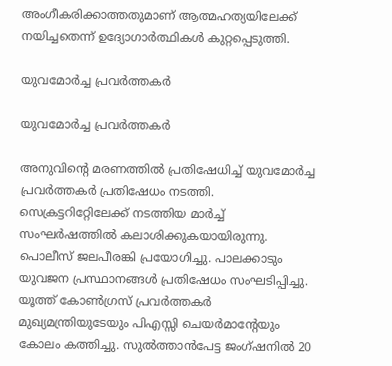അംഗീകരിക്കാത്തതുമാണ് ആത്മഹത്യയിലേക്ക് നയിച്ചതെന്ന് ഉദ്യോഗാര്‍ത്ഥികള്‍ കുറ്റപ്പെടുത്തി.

യുവമോര്‍ച്ച പ്രവര്‍ത്തകര്‍

യുവമോര്‍ച്ച പ്രവര്‍ത്തകര്‍

അനുവിന്റെ മരണത്തില്‍ പ്രതിഷേധിച്ച് യുവമോര്‍ച്ച പ്രവര്‍ത്തകര്‍ പ്രതിഷേധം നടത്തി. സെക്രട്ടറിറ്റേിലേക്ക് നടത്തിയ മാര്‍ച്ച് സംഘര്‍ഷത്തില്‍ കലാശിക്കുകയായിരുന്നു. പൊലീസ് ജലപീരങ്കി പ്രയോഗിച്ചു. പാലക്കാടും യുവജന പ്രസ്ഥാനങ്ങള്‍ പ്രതിഷേധം സംഘടിപ്പിച്ചു. യൂത്ത് കോണ്‍ഗ്രസ് പ്രവര്‍ത്തകര്‍ മുഖ്യമന്ത്രിയുടേയും പിഎസ്സി ചെയര്‍മാന്റേയും കോലം കത്തിച്ചു. സുല്‍ത്താന്‍പേട്ട ജംഗ്ഷനില്‍ 20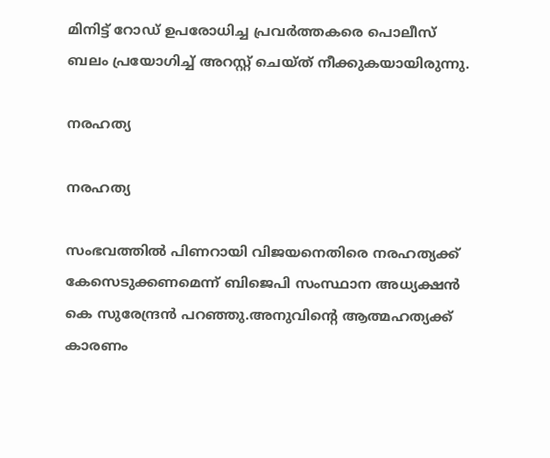മിനിട്ട് റോഡ് ഉപരോധിച്ച പ്രവര്‍ത്തകരെ പൊലീസ് ബലം പ്രയോഗിച്ച് അറസ്റ്റ് ചെയ്ത് നീക്കുകയായിരുന്നു.

നരഹത്യ

നരഹത്യ

സംഭവത്തില്‍ പിണറായി വിജയനെതിരെ നരഹത്യക്ക് കേസെടുക്കണമെന്ന് ബിജെപി സംസ്ഥാന അധ്യക്ഷന്‍ കെ സുരേന്ദ്രന്‍ പറഞ്ഞു.അനുവിന്റെ ആത്മഹത്യക്ക് കാരണം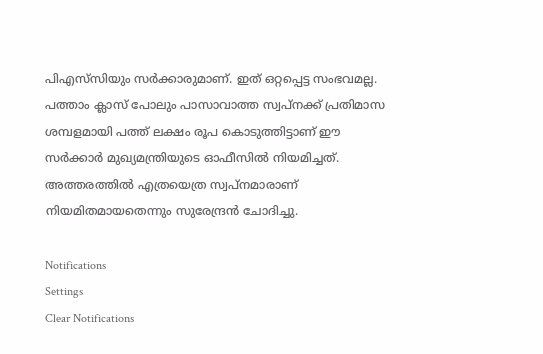പിഎസ്‌സിയും സര്‍ക്കാരുമാണ്. ഇത് ഒറ്റപ്പെട്ട സംഭവമല്ല. പത്താം ക്ലാസ് പോലും പാസാവാത്ത സ്വപ്നക്ക് പ്രതിമാസ ശമ്പളമായി പത്ത് ലക്ഷം രൂപ കൊടുത്തിട്ടാണ് ഈ സര്‍ക്കാര്‍ മുഖ്യമന്ത്രിയുടെ ഓഫീസില്‍ നിയമിച്ചത്. അത്തരത്തില്‍ എത്രയെത്ര സ്വപ്‌നമാരാണ് നിയമിതമായതെന്നും സുരേന്ദ്രന്‍ ചോദിച്ചു.

Notifications
Settings
Clear Notifications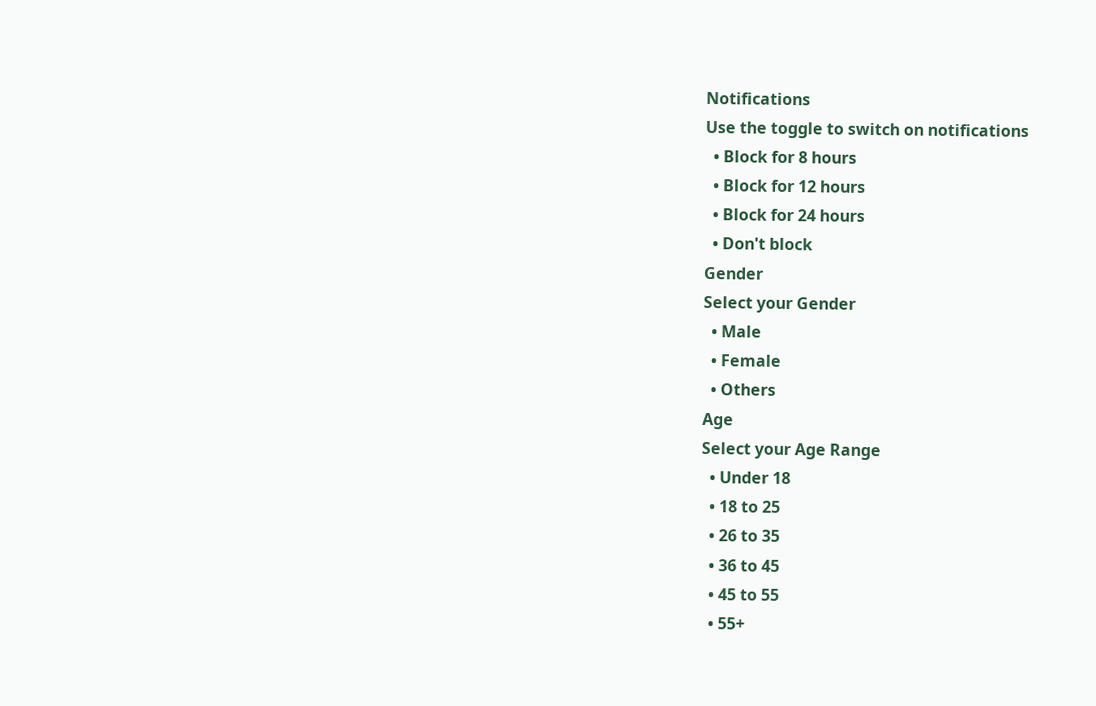Notifications
Use the toggle to switch on notifications
  • Block for 8 hours
  • Block for 12 hours
  • Block for 24 hours
  • Don't block
Gender
Select your Gender
  • Male
  • Female
  • Others
Age
Select your Age Range
  • Under 18
  • 18 to 25
  • 26 to 35
  • 36 to 45
  • 45 to 55
  • 55+